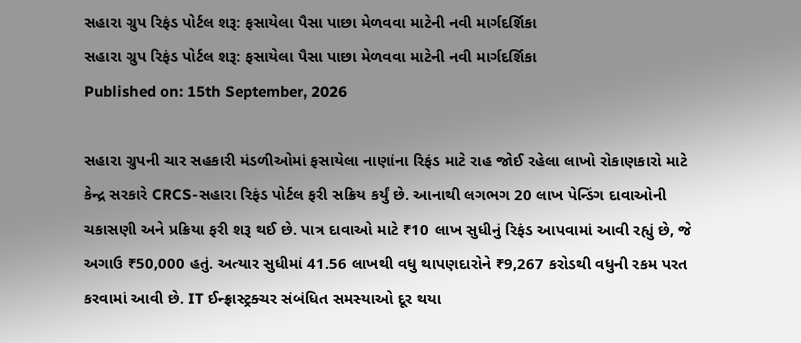સહારા ગ્રુપ રિફંડ પોર્ટલ શરૂ: ફસાયેલા પૈસા પાછા મેળવવા માટેની નવી માર્ગદર્શિકા
સહારા ગ્રુપ રિફંડ પોર્ટલ શરૂ: ફસાયેલા પૈસા પાછા મેળવવા માટેની નવી માર્ગદર્શિકા
Published on: 15th September, 2026

સહારા ગ્રુપની ચાર સહકારી મંડળીઓમાં ફસાયેલા નાણાંના રિફંડ માટે રાહ જોઈ રહેલા લાખો રોકાણકારો માટે કેન્દ્ર સરકારે CRCS-સહારા રિફંડ પોર્ટલ ફરી સક્રિય કર્યું છે. આનાથી લગભગ 20 લાખ પેન્ડિંગ દાવાઓની ચકાસણી અને પ્રક્રિયા ફરી શરૂ થઈ છે. પાત્ર દાવાઓ માટે ₹10 લાખ સુધીનું રિફંડ આપવામાં આવી રહ્યું છે, જે અગાઉ ₹50,000 હતું. અત્યાર સુધીમાં 41.56 લાખથી વધુ થાપણદારોને ₹9,267 કરોડથી વધુની રકમ પરત કરવામાં આવી છે. IT ઈન્ફ્રાસ્ટ્રક્ચર સંબંધિત સમસ્યાઓ દૂર થયા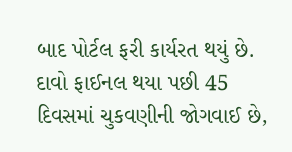બાદ પોર્ટલ ફરી કાર્યરત થયું છે. દાવો ફાઈનલ થયા પછી 45 દિવસમાં ચુકવણીની જોગવાઈ છે,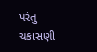પરંતુ ચકાસણી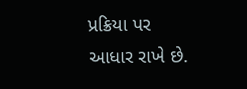પ્રક્રિયા પર આધાર રાખે છે.